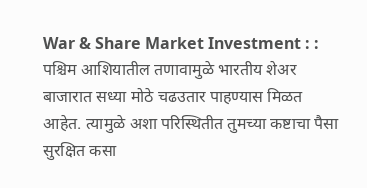War & Share Market Investment : : पश्चिम आशियातील तणावामुळे भारतीय शेअर बाजारात सध्या मोठे चढउतार पाहण्यास मिळत आहेत. त्यामुळे अशा परिस्थितीत तुमच्या कष्टाचा पैसा सुरक्षित कसा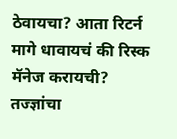ठेवायचा? आता रिटर्न मागे धावायचं की रिस्क मॅनेज करायची? तज्ज्ञांचा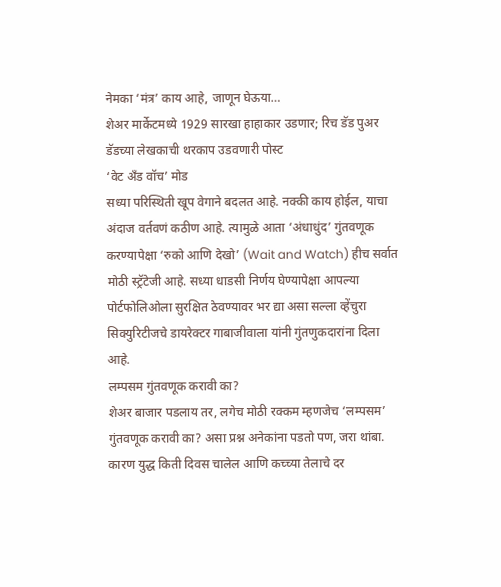नेमका ‘मंत्र’ काय आहे, जाणून घेऊया…
शेअर मार्केटमध्ये 1929 सारखा हाहाकार उडणार; रिच डॅड पुअर डॅडच्या लेखकाची थरकाप उडवणारी पोस्ट
‘वेट अँड वॉच’ मोड
सध्या परिस्थिती खूप वेगाने बदलत आहे. नक्की काय होईल, याचा अंदाज वर्तवणं कठीण आहे. त्यामुळे आता ‘अंधाधुंद’ गुंतवणूक करण्यापेक्षा ‘रुको आणि देखो’ (Wait and Watch) हीच सर्वात मोठी स्ट्रॅटेजी आहे. सध्या धाडसी निर्णय घेण्यापेक्षा आपल्या पोर्टफोलिओला सुरक्षित ठेवण्यावर भर द्या असा सल्ला व्हेंचुरा सिक्युरिटीजचे डायरेक्टर गाबाजीवाला यांनी गुंतणुकदारांना दिला आहे.
लम्पसम गुंतवणूक करावी का?
शेअर बाजार पडलाय तर, लगेच मोठी रक्कम म्हणजेच ‘लम्पसम’ गुंतवणूक करावी का? असा प्रश्न अनेकांना पडतो पण, जरा थांबा. कारण युद्ध किती दिवस चालेल आणि कच्च्या तेलाचे दर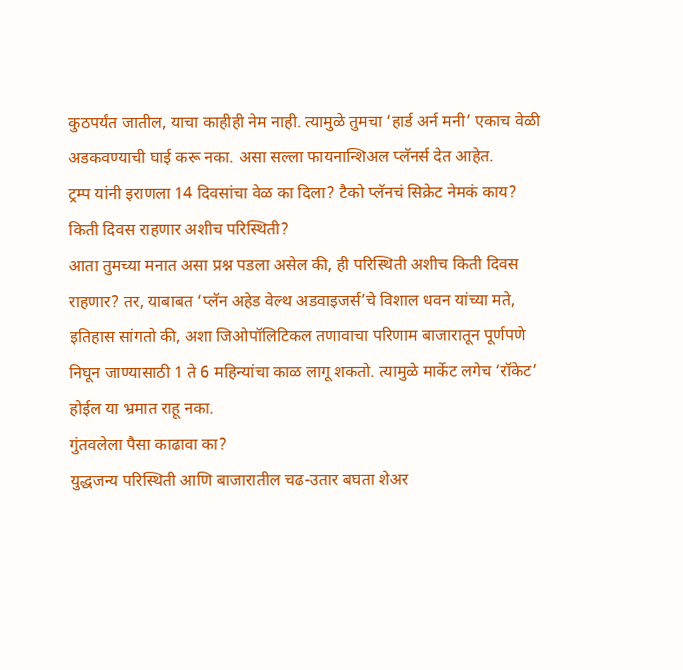कुठपर्यंत जातील, याचा काहीही नेम नाही. त्यामुळे तुमचा ‘हार्ड अर्न मनी’ एकाच वेळी अडकवण्याची घाई करू नका. असा सल्ला फायनान्शिअल प्लॅनर्स देत आहेत.
ट्रम्प यांनी इराणला 14 दिवसांचा वेळ का दिला? टैको प्लॅनचं सिक्रेट नेमकं काय?
किती दिवस राहणार अशीच परिस्थिती?
आता तुमच्या मनात असा प्रश्न पडला असेल की, ही परिस्थिती अशीच किती दिवस राहणार? तर, याबाबत ‘प्लॅन अहेड वेल्थ अडवाइजर्स’चे विशाल धवन यांच्या मते, इतिहास सांगतो की, अशा जिओपॉलिटिकल तणावाचा परिणाम बाजारातून पूर्णपणे निघून जाण्यासाठी 1 ते 6 महिन्यांचा काळ लागू शकतो. त्यामुळे मार्केट लगेच ‘रॉकेट’ होईल या भ्रमात राहू नका.
गुंतवलेला पैसा काढावा का?
युद्धजन्य परिस्थिती आणि बाजारातील चढ-उतार बघता शेअर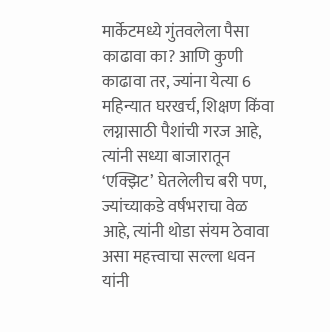मार्केटमध्ये गुंतवलेला पैसा काढावा का? आणि कुणी काढावा तर, ज्यांना येत्या 6 महिन्यात घरखर्च, शिक्षण किंवा लग्नासाठी पैशांची गरज आहे, त्यांनी सध्या बाजारातून ‘एक्झिट’ घेतलेलीच बरी पण, ज्यांच्याकडे वर्षभराचा वेळ आहे, त्यांनी थोडा संयम ठेवावा असा महत्त्वाचा सल्ला धवन यांनी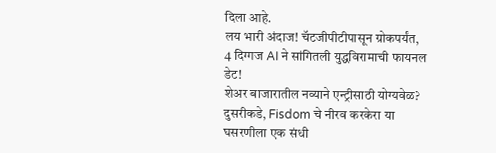दिला आहे.
लय भारी अंदाज! चॅटजीपीटीपासून ग्रोकपर्यंत, 4 दिग्गज AI ने सांगितली युद्धविरामाची फायनल डेट!
शेअर बाजारातील नव्याने एन्ट्रीसाठी योग्यवेळ?
दुसरीकडे, Fisdom चे नीरव करकेरा या घसरणीला एक संधी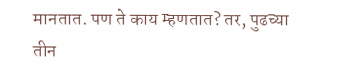मानतात. पण ते काय म्हणतात? तर, पुढच्या तीन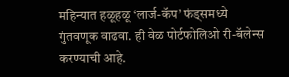महिन्यात हळूहळू ‘लार्ज-कॅप’ फंड्समध्ये गुंतवणूक वाढवा. ही वेळ पोर्टफोलिओ री-बॅलेन्स करण्याची आहे.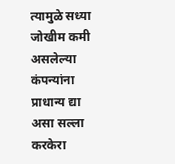त्यामुळे सध्या जोखीम कमी असलेल्या कंपन्यांना प्राधान्य द्या असा सल्ला करकेरा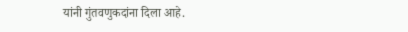यांनी गुंतवणुकदांना दिला आहे.